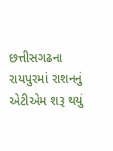છત્તીસગઢના રાયપુરમાં રાશનનું એટીએમ શરૂ થયું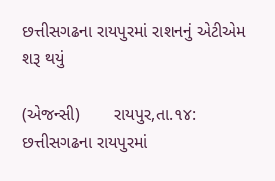છત્તીસગઢના રાયપુરમાં રાશનનું એટીએમ શરૂ થયું

(એજન્સી)       રાયપુર,તા.૧૪:
છત્તીસગઢના રાયપુરમાં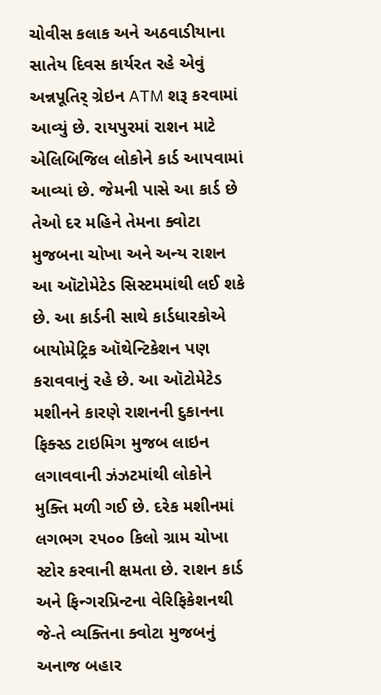ચોવીસ કલાક અને અઠવાડીયાના સાતેય દિવસ કાર્યરત રહે એવું અન્નપૂતિર્ ગ્રેઇન ATM શરૂ કરવામાં આવ્યું છે. રાયપુરમાં રાશન માટે એલિબિજિલ લોકોને કાર્ડ આપવામાં આવ્યાં છે. જેમની પાસે આ કાર્ડ છે તેઓ દર મહિને તેમના ક્વોટા મુજબના ચોખા અને અન્ય રાશન આ ઑટોમેટેડ સિસ્ટમમાંથી લઈ શકે છે. આ કાર્ડની સાથે કાર્ડધારકોએ બાયોમેટ્રિક ઑથેન્ટિકેશન પણ કરાવવાનું રહે છે. આ ઑટોમેટેડ મશીનને કારણે રાશનની દુકાનના ફિક્સ્ડ ટાઇમિગ મુજબ લાઇન લગાવવાની ઝંઝટમાંથી લોકોને મુક્તિ મળી ગઈ છે. દરેક મશીનમાં લગભગ ૨૫૦૦ કિલો ગ્રામ ચોખા સ્ટોર કરવાની ક્ષમતા છે. રાશન કાર્ડ અને ફિન્ગરપ્રિન્ટના વેરિફિકેશનથી જે-તે વ્યક્તિના ક્વોટા મુજબનું અનાજ બહાર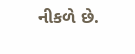નીકળે છે.